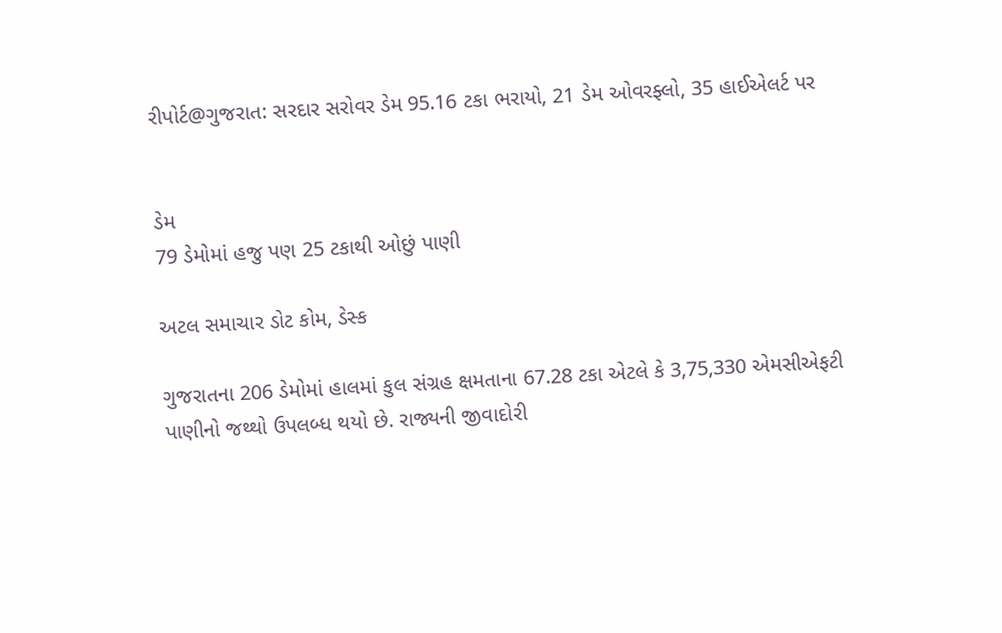રીપોર્ટ@ગુજરાત: સરદાર સરોવર ડેમ 95.16 ટકા ભરાયો, 21 ડેમ ઓવરફ્લો, 35 હાઈએલર્ટ પર


ડેમ
79 ડેમોમાં હજુ પણ 25 ટકાથી ઓછું પાણી

અટલ સમાચાર ડોટ કોમ, ડેસ્ક

ગુજરાતના 206 ડેમોમાં હાલમાં કુલ સંગ્રહ ક્ષમતાના 67.28 ટકા એટલે કે 3,75,330 એમસીએફટી પાણીનો જથ્થો ઉપલબ્ધ થયો છે. રાજ્યની જીવાદોરી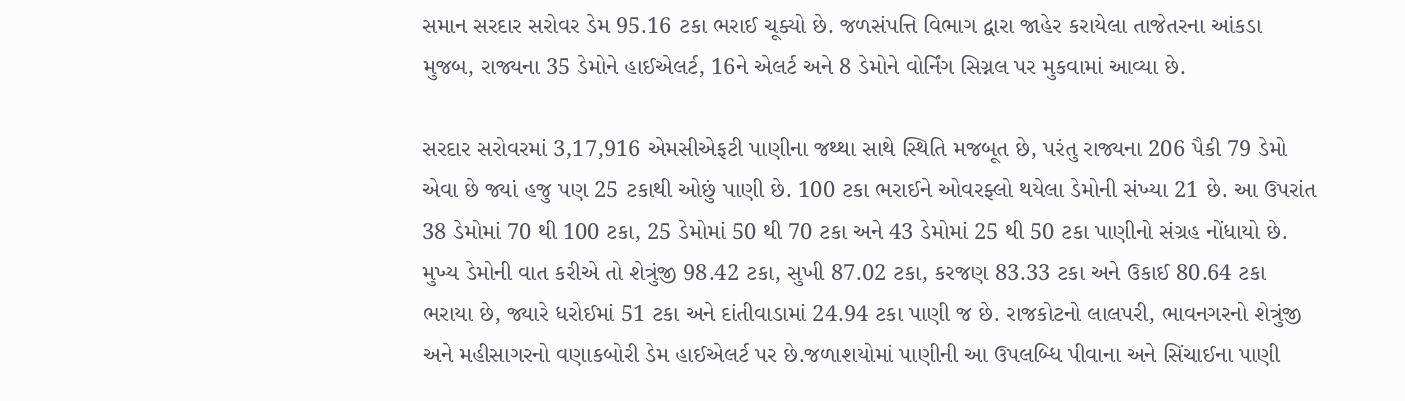સમાન સરદાર સરોવર ડેમ 95.16 ટકા ભરાઈ ચૂક્યો છે. જળસંપત્તિ વિભાગ દ્વારા જાહેર કરાયેલા તાજેતરના આંકડા મુજબ, રાજ્યના 35 ડેમોને હાઈએલર્ટ, 16ને એલર્ટ અને 8 ડેમોને વોર્નિંગ સિગ્નલ પર મુકવામાં આવ્યા છે.

સરદાર સરોવરમાં 3,17,916 એમસીએફટી પાણીના જથ્થા સાથે સ્થિતિ મજબૂત છે, પરંતુ રાજ્યના 206 પૈકી 79 ડેમો એવા છે જ્યાં હજુ પણ 25 ટકાથી ઓછું પાણી છે. 100 ટકા ભરાઈને ઓવરફ્લો થયેલા ડેમોની સંખ્યા 21 છે. આ ઉપરાંત 38 ડેમોમાં 70 થી 100 ટકા, 25 ડેમોમાં 50 થી 70 ટકા અને 43 ડેમોમાં 25 થી 50 ટકા પાણીનો સંગ્રહ નોંધાયો છે. મુખ્ય ડેમોની વાત કરીએ તો શેત્રુંજી 98.42 ટકા, સુખી 87.02 ટકા, કરજણ 83.33 ટકા અને ઉકાઈ 80.64 ટકા ભરાયા છે, જ્યારે ધરોઈમાં 51 ટકા અને દાંતીવાડામાં 24.94 ટકા પાણી જ છે. રાજકોટનો લાલપરી, ભાવનગરનો શેત્રુંજી અને મહીસાગરનો વણાકબોરી ડેમ હાઈએલર્ટ પર છે.જળાશયોમાં પાણીની આ ઉપલબ્ધિ પીવાના અને સિંચાઈના પાણી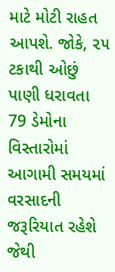માટે મોટી રાહત આપશે. જોકે, ૨૫ ટકાથી ઓછું પાણી ધરાવતા 79 ડેમોના વિસ્તારોમાં આગામી સમયમાં વરસાદની જરૂરિયાત રહેશે જેથી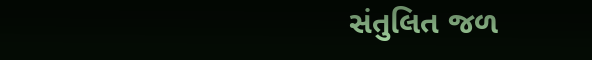સંતુલિત જળ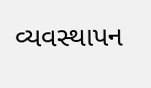વ્યવસ્થાપન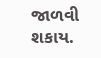જાળવી શકાય.